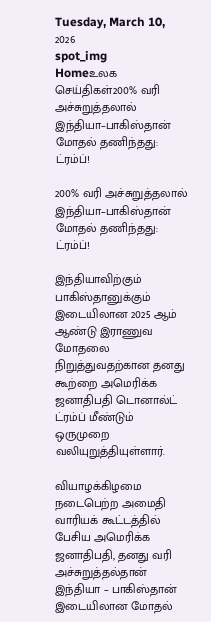Tuesday, March 10, 2026
spot_img
Homeஉலக செய்திகள்200% வரி அச்சுறுத்தலால் இந்தியா–பாகிஸ்தான் மோதல் தணிந்தது: ட்ரம்ப்!

200% வரி அச்சுறுத்தலால் இந்தியா–பாகிஸ்தான் மோதல் தணிந்தது: ட்ரம்ப்!

இந்தியாவிற்கும் பாகிஸ்தானுக்கும் இடையிலான 2025 ஆம் ஆண்டு இராணுவ மோதலை நிறுத்துவதற்கான தனது கூற்றை அமெரிக்க ஜனாதிபதி டொனால்ட் ட்ரம்ப் மீண்டும் ஒருமுறை வலியுறுத்தியுள்ளார்.

வியாழக்கிழமை நடைபெற்ற அமைதி வாரியக் கூட்டத்தில் பேசிய அமெரிக்க ஜனாதிபதி, தனது வரி அச்சுறுத்தல்தான் இந்தியா – பாகிஸ்தான் இடையிலான மோதல்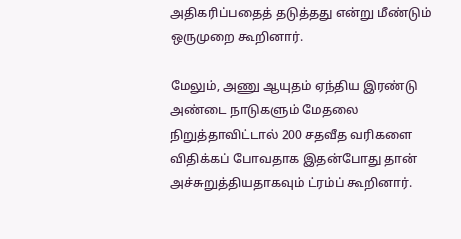அதிகரிப்பதைத் தடுத்தது என்று மீண்டும் ஒருமுறை கூறினார்.

மேலும், அணு ஆயுதம் ஏந்திய இரண்டு அண்டை நாடுகளும் மேதலை நிறுத்தாவிட்டால் 200 சதவீத வரிகளை விதிக்கப் போவதாக இதன்போது தான் அச்சுறுத்தியதாகவும் ட்ரம்ப் கூறினார்.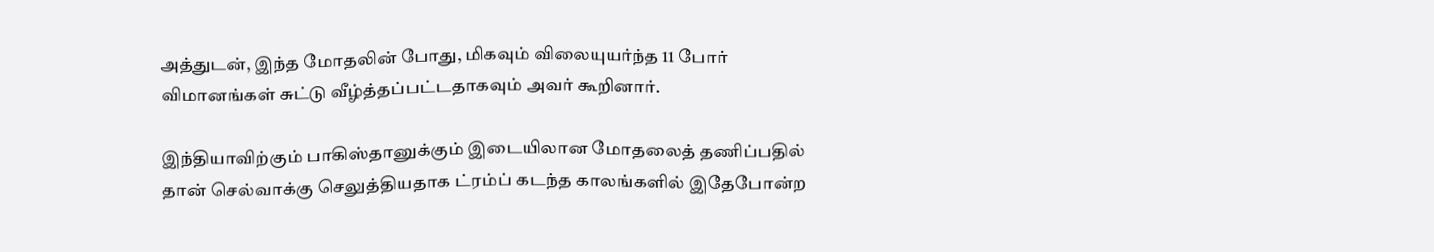அத்துடன், இந்த மோதலின் போது, மிகவும் விலையுயர்ந்த 11 போர் விமானங்கள் சுட்டு வீழ்த்தப்பட்டதாகவும் அவர் கூறினார்.

இந்தியாவிற்கும் பாகிஸ்தானுக்கும் இடையிலான மோதலைத் தணிப்பதில் தான் செல்வாக்கு செலுத்தியதாக ட்ரம்ப் கடந்த காலங்களில் இதேபோன்ற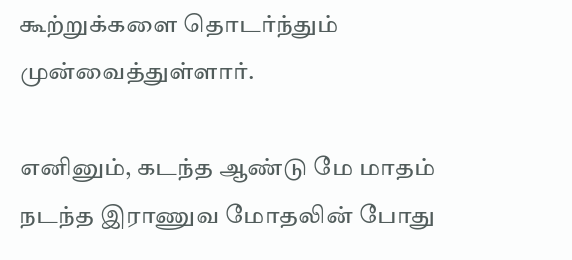கூற்றுக்களை தொடர்ந்தும் முன்வைத்துள்ளார்.

எனினும், கடந்த ஆண்டு மே மாதம் நடந்த இராணுவ மோதலின் போது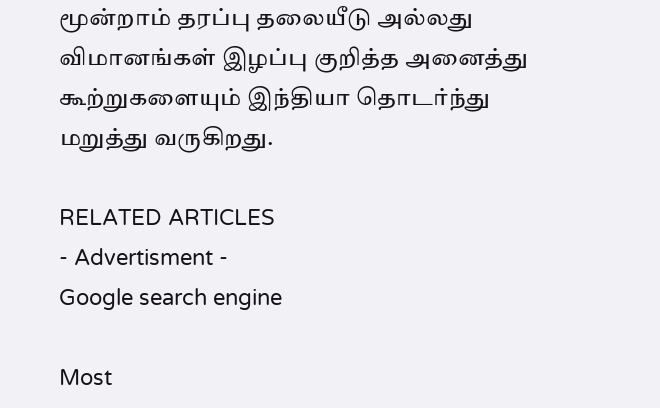மூன்றாம் தரப்பு தலையீடு அல்லது விமானங்கள் இழப்பு குறித்த அனைத்து கூற்றுகளையும் இந்தியா தொடர்ந்து மறுத்து வருகிறது.

RELATED ARTICLES
- Advertisment -
Google search engine

Most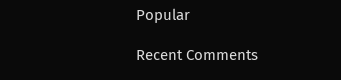Popular

Recent Comments